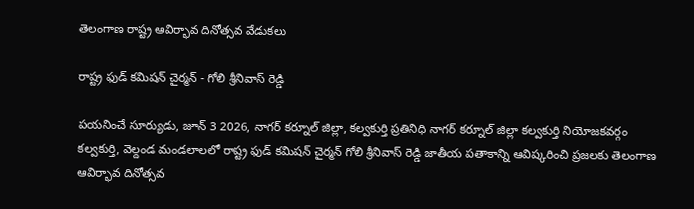తెలంగాణ రాష్ట్ర ఆవిర్భావ దినోత్సవ వేడుకలు

రాష్ట్ర ఫుడ్ కమిషన్ చైర్మన్ - గోలి శ్రీనివాస్ రెడ్డి

పయనించే సూర్యుడు, జూన్ 3 2026, నాగర్ కర్నూల్ జిల్లా, కల్వకుర్తి ప్రతినిధి నాగర్ కర్నూల్ జిల్లా కల్వకుర్తి నియోజకవర్గం కల్వకుర్తి, వెల్దండ మండలాలలో రాష్ట్ర ఫుడ్ కమిషన్ చైర్మన్ గోలి శ్రీనివాస్ రెడ్డి జాతీయ పతాకాన్ని ఆవిష్కరించి ప్రజలకు తెలంగాణ ఆవిర్భావ దినోత్సవ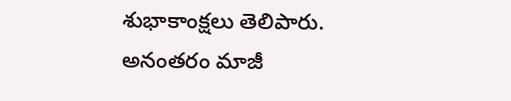శుభాకాంక్షలు తెలిపారు. అనంతరం మాజీ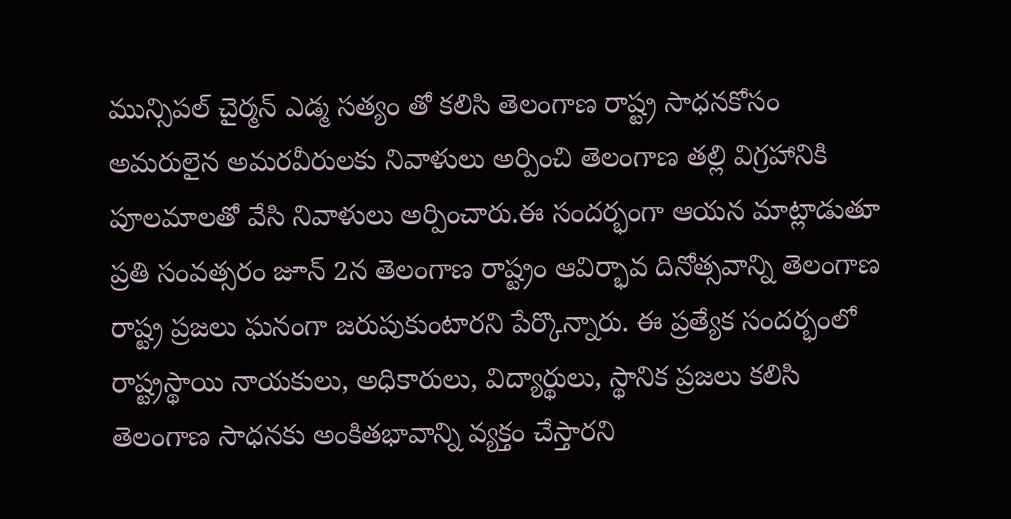మున్సిపల్ చైర్మన్ ఎడ్మ సత్యం తో కలిసి తెలంగాణ రాష్ట్ర సాధనకోసం అమరులైన అమరవీరులకు నివాళులు అర్పించి తెలంగాణ తల్లి విగ్రహానికి పూలమాలతో వేసి నివాళులు అర్పించారు.ఈ సందర్భంగా ఆయన మాట్లాడుతూ ప్రతి సంవత్సరం జూన్ 2న తెలంగాణ రాష్ట్రం ఆవిర్భావ దినోత్సవాన్ని తెలంగాణ రాష్ట్ర ప్రజలు ఘనంగా జరుపుకుంటారని పేర్కొన్నారు. ఈ ప్రత్యేక సందర్భంలో రాష్ట్రస్థాయి నాయకులు, అధికారులు, విద్యార్థులు, స్థానిక ప్రజలు కలిసి తెలంగాణ సాధనకు అంకితభావాన్ని వ్యక్తం చేస్తారని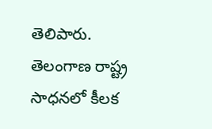తెలిపారు. తెలంగాణ రాష్ట్ర సాధనలో కీలక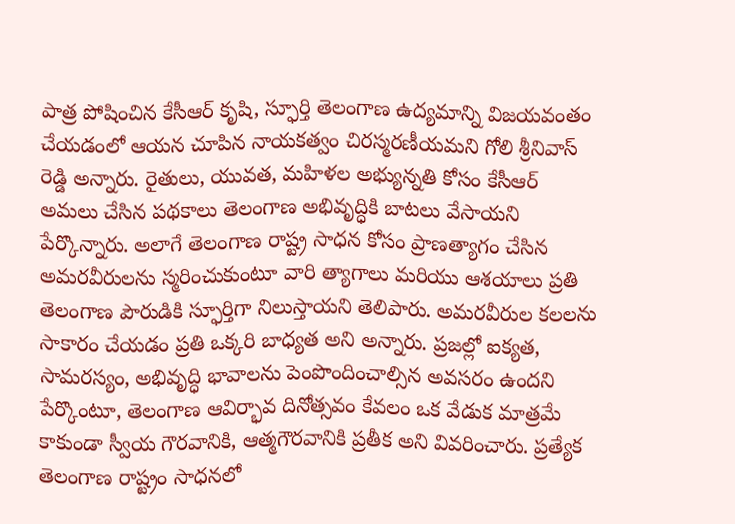పాత్ర పోషించిన కేసీఆర్ కృషి, స్ఫూర్తి తెలంగాణ ఉద్యమాన్ని విజయవంతం చేయడంలో ఆయన చూపిన నాయకత్వం చిరస్మరణీయమని గోలి శ్రీనివాస్ రెడ్డి అన్నారు. రైతులు, యువత, మహిళల అభ్యున్నతి కోసం కేసీఆర్ అమలు చేసిన పథకాలు తెలంగాణ అభివృద్ధికి బాటలు వేసాయని పేర్కొన్నారు. అలాగే తెలంగాణ రాష్ట్ర సాధన కోసం ప్రాణత్యాగం చేసిన అమరవీరులను స్మరించుకుంటూ వారి త్యాగాలు మరియు ఆశయాలు ప్రతి తెలంగాణ పౌరుడికి స్ఫూర్తిగా నిలుస్తాయని తెలిపారు. అమరవీరుల కలలను సాకారం చేయడం ప్రతి ఒక్కరి బాధ్యత అని అన్నారు. ప్రజల్లో ఐక్యత, సామరస్యం, అభివృద్ధి భావాలను పెంపొందించాల్సిన అవసరం ఉందని పేర్కొంటూ, తెలంగాణ ఆవిర్భావ దినోత్సవం కేవలం ఒక వేడుక మాత్రమే కాకుండా స్వీయ గౌరవానికి, ఆత్మగౌరవానికి ప్రతీక అని వివరించారు. ప్రత్యేక తెలంగాణ రాష్ట్రం సాధనలో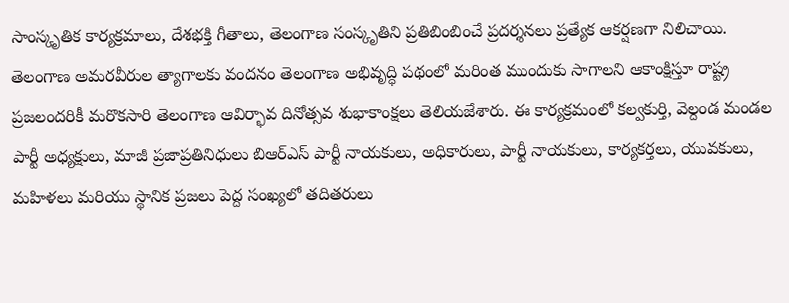సాంస్కృతిక కార్యక్రమాలు, దేశభక్తి గీతాలు, తెలంగాణ సంస్కృతిని ప్రతిబింబించే ప్రదర్శనలు ప్రత్యేక ఆకర్షణగా నిలిచాయి. తెలంగాణ అమరవీరుల త్యాగాలకు వందనం తెలంగాణ అభివృద్ధి పథంలో మరింత ముందుకు సాగాలని ఆకాంక్షిస్తూ రాష్ట్ర ప్రజలందరికీ మరొకసారి తెలంగాణ ఆవిర్భావ దినోత్సవ శుభాకాంక్షలు తెలియజేశారు. ఈ కార్యక్రమంలో కల్వకుర్తి, వెల్దండ మండల పార్టీ అధ్యక్షులు, మాజీ ప్రజాప్రతినిధులు బిఆర్ఎస్ పార్టీ నాయకులు, అధికారులు, పార్టీ నాయకులు, కార్యకర్తలు, యువకులు, మహిళలు మరియు స్థానిక ప్రజలు పెద్ద సంఖ్యలో తదితరులు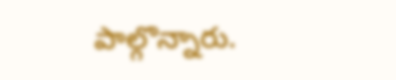పాల్గొన్నారు.